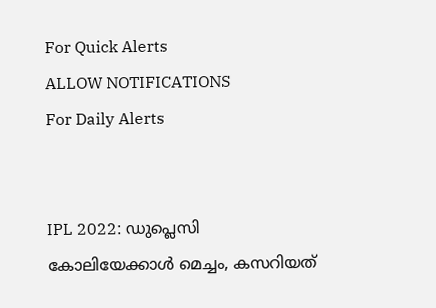For Quick Alerts
ALLOW NOTIFICATIONS
For Daily Alerts


IPL 2022: ഡുപ്ലെസി കോലിയേക്കാള്‍ മെച്ചം, കസറിയത്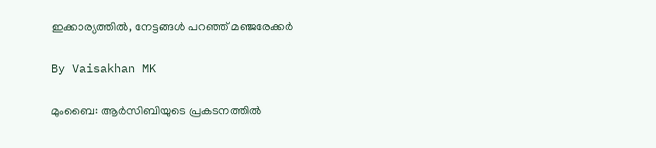ഇക്കാര്യത്തില്‍, നേട്ടങ്ങള്‍ പറഞ്ഞ് മഞ്ജരേക്കര്‍

By Vaisakhan MK

മുംബൈ: ആര്‍സിബിയുടെ പ്രകടനത്തില്‍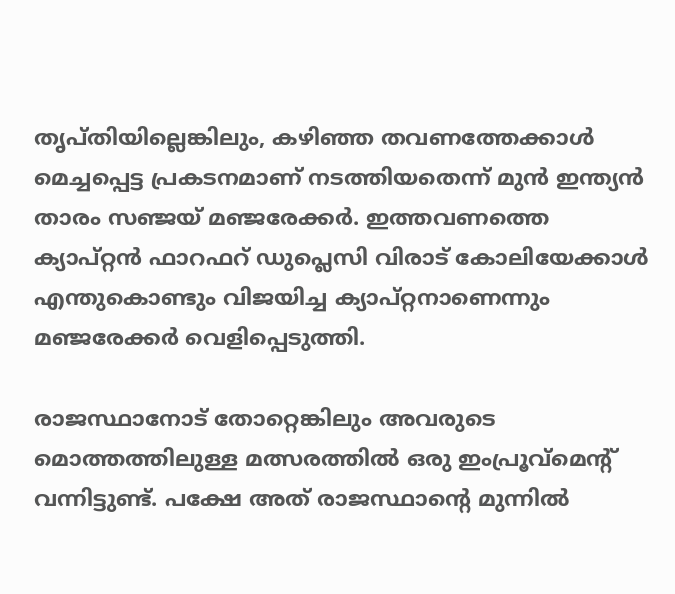തൃപ്തിയില്ലെങ്കിലും, കഴിഞ്ഞ തവണത്തേക്കാള്‍ മെച്ചപ്പെട്ട പ്രകടനമാണ് നടത്തിയതെന്ന് മുന്‍ ഇന്ത്യന്‍ താരം സഞ്ജയ് മഞ്ജരേക്കര്‍. ഇത്തവണത്തെ ക്യാപ്റ്റന്‍ ഫാറഫറ് ഡുപ്ലെസി വിരാട് കോലിയേക്കാള്‍ എന്തുകൊണ്ടും വിജയിച്ച ക്യാപ്റ്റനാണെന്നും മഞ്ജരേക്കര്‍ വെളിപ്പെടുത്തി.

രാജസ്ഥാനോട് തോറ്റെങ്കിലും അവരുടെ മൊത്തത്തിലുള്ള മത്സരത്തില്‍ ഒരു ഇംപ്രൂവ്‌മെന്റ് വന്നിട്ടുണ്ട്. പക്ഷേ അത് രാജസ്ഥാന്റെ മുന്നില്‍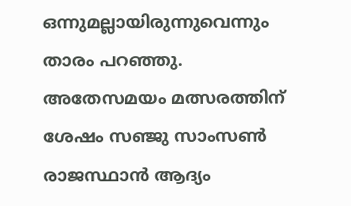ഒന്നുമല്ലായിരുന്നുവെന്നും താരം പറഞ്ഞു. അതേസമയം മത്സരത്തിന് ശേഷം സഞ്ജു സാംസണ്‍ രാജസ്ഥാന്‍ ആദ്യം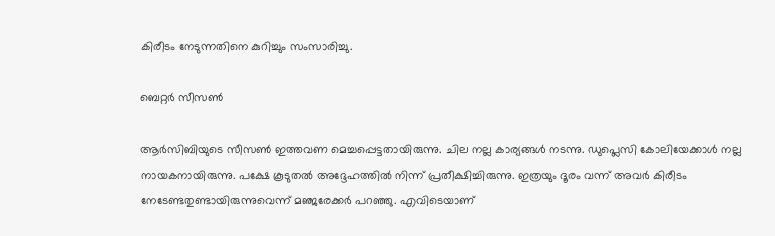കിരീടം നേടുന്നതിനെ കുറിച്ചും സംസാരിച്ചു.

ബെറ്റര്‍ സീസണ്‍

ആര്‍സിബിയുടെ സീസണ്‍ ഇത്തവണ മെച്ചപ്പെട്ടതായിരുന്നു. ചില നല്ല കാര്യങ്ങള്‍ നടന്നു. ഡുപ്ലെസി കോലിയേക്കാള്‍ നല്ല നായകനായിരുന്നു. പക്ഷേ കൂടുതല്‍ അദ്ദേഹത്തില്‍ നിന്ന് പ്രതീക്ഷിച്ചിരുന്നു. ഇത്രയും ദൂരം വന്ന് അവര്‍ കിരീടം നേടേണ്ടതുണ്ടായിരുന്നുവെന്ന് മഞ്ജരേക്കര്‍ പറഞ്ഞു. എവിടെയാണ്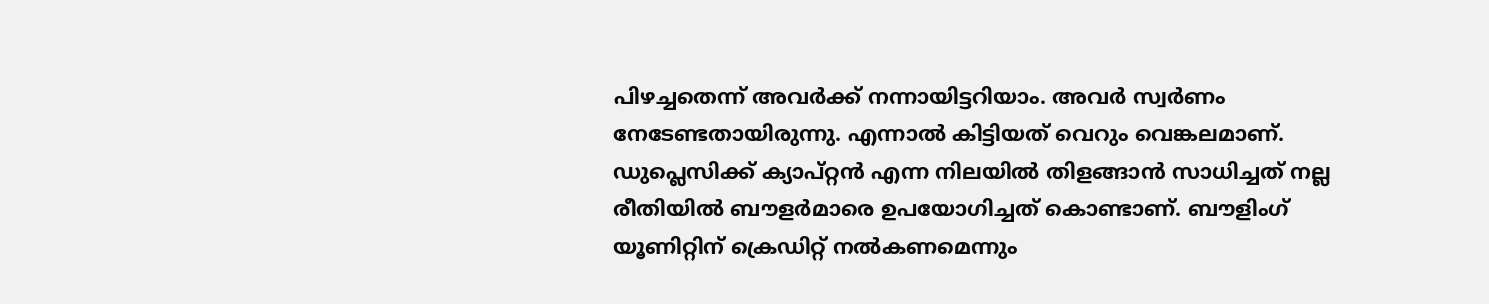പിഴച്ചതെന്ന് അവര്‍ക്ക് നന്നായിട്ടറിയാം. അവര്‍ സ്വര്‍ണം നേടേണ്ടതായിരുന്നു. എന്നാല്‍ കിട്ടിയത് വെറും വെങ്കലമാണ്. ഡുപ്ലെസിക്ക് ക്യാപ്റ്റന്‍ എന്ന നിലയില്‍ തിളങ്ങാന്‍ സാധിച്ചത് നല്ല രീതിയില്‍ ബൗളര്‍മാരെ ഉപയോഗിച്ചത് കൊണ്ടാണ്. ബൗളിംഗ് യൂണിറ്റിന് ക്രെഡിറ്റ് നല്‍കണമെന്നും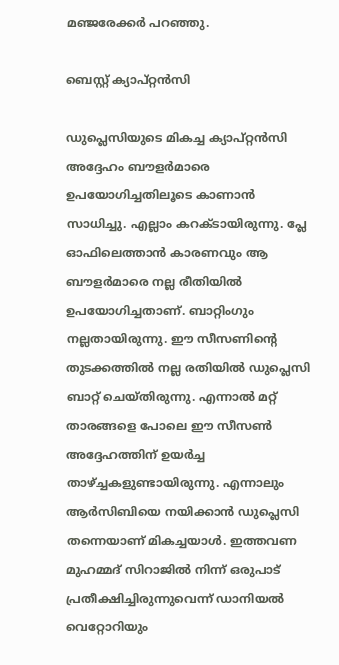മഞ്ജരേക്കര്‍ പറഞ്ഞു.

ബെസ്റ്റ് ക്യാപ്റ്റന്‍സി

ഡുപ്ലെസിയുടെ മികച്ച ക്യാപ്റ്റന്‍സി അദ്ദേഹം ബൗളര്‍മാരെ ഉപയോഗിച്ചതിലൂടെ കാണാന്‍ സാധിച്ചു. എല്ലാം കറക്ടായിരുന്നു. പ്ലേ ഓഫിലെത്താന്‍ കാരണവും ആ ബൗളര്‍മാരെ നല്ല രീതിയില്‍ ഉപയോഗിച്ചതാണ്. ബാറ്റിംഗും നല്ലതായിരുന്നു. ഈ സീസണിന്റെ തുടക്കത്തില്‍ നല്ല രതിയില്‍ ഡുപ്ലെസി ബാറ്റ് ചെയ്തിരുന്നു. എന്നാല്‍ മറ്റ് താരങ്ങളെ പോലെ ഈ സീസണ്‍ അദ്ദേഹത്തിന് ഉയര്‍ച്ച താഴ്ച്ചകളുണ്ടായിരുന്നു. എന്നാലും ആര്‍സിബിയെ നയിക്കാന്‍ ഡുപ്ലെസി തന്നെയാണ് മികച്ചയാള്‍. ഇത്തവണ മുഹമ്മദ് സിറാജില്‍ നിന്ന് ഒരുപാട് പ്രതീക്ഷിച്ചിരുന്നുവെന്ന് ഡാനിയല്‍ വെറ്റോറിയും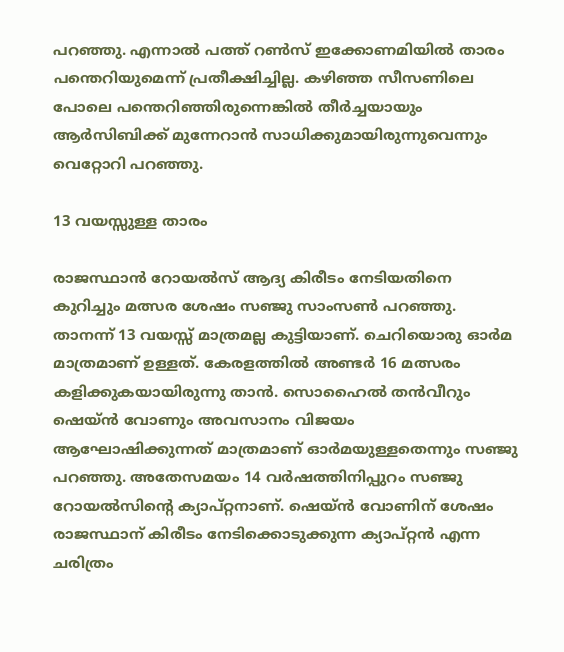പറഞ്ഞു. എന്നാല്‍ പത്ത് റണ്‍സ് ഇക്കോണമിയില്‍ താരം പന്തെറിയുമെന്ന് പ്രതീക്ഷിച്ചില്ല. കഴിഞ്ഞ സീസണിലെ പോലെ പന്തെറിഞ്ഞിരുന്നെങ്കില്‍ തീര്‍ച്ചയായും ആര്‍സിബിക്ക് മുന്നേറാന്‍ സാധിക്കുമായിരുന്നുവെന്നും വെറ്റോറി പറഞ്ഞു.

13 വയസ്സുള്ള താരം

രാജസ്ഥാന്‍ റോയല്‍സ് ആദ്യ കിരീടം നേടിയതിനെ കുറിച്ചും മത്സര ശേഷം സഞ്ജു സാംസണ്‍ പറഞ്ഞു. താനന്ന് 13 വയസ്സ് മാത്രമല്ല കുട്ടിയാണ്. ചെറിയൊരു ഓര്‍മ മാത്രമാണ് ഉള്ളത്. കേരളത്തില്‍ അണ്ടര്‍ 16 മത്സരം കളിക്കുകയായിരുന്നു താന്‍. സൊഹൈല്‍ തന്‍വീറും ഷെയ്ന്‍ വോണും അവസാനം വിജയം ആഘോഷിക്കുന്നത് മാത്രമാണ് ഓര്‍മയുള്ളതെന്നും സഞ്ജു പറഞ്ഞു. അതേസമയം 14 വര്‍ഷത്തിനിപ്പുറം സഞ്ജു റോയല്‍സിന്റെ ക്യാപ്റ്റനാണ്. ഷെയ്ന്‍ വോണിന് ശേഷം രാജസ്ഥാന് കിരീടം നേടിക്കൊടുക്കുന്ന ക്യാപ്റ്റന്‍ എന്ന ചരിത്രം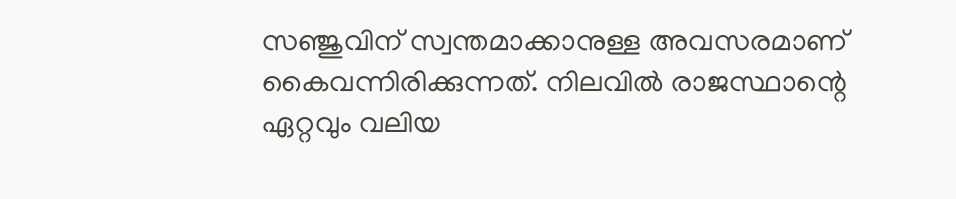സഞ്ജുവിന് സ്വന്തമാക്കാനുള്ള അവസരമാണ് കൈവന്നിരിക്കുന്നത്. നിലവില്‍ രാജസ്ഥാന്റെ ഏറ്റവും വലിയ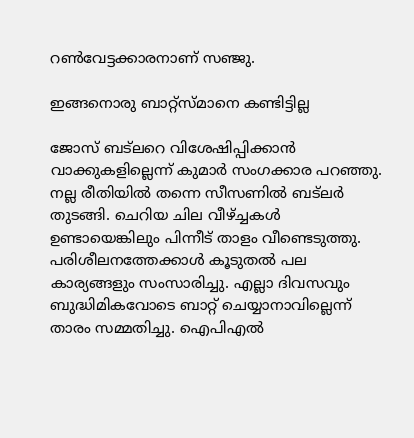റണ്‍വേട്ടക്കാരനാണ് സഞ്ജു.

ഇങ്ങനൊരു ബാറ്റ്‌സ്മാനെ കണ്ടിട്ടില്ല

ജോസ് ബട്‌ലറെ വിശേഷിപ്പിക്കാന്‍ വാക്കുകളില്ലെന്ന് കുമാര്‍ സംഗക്കാര പറഞ്ഞു. നല്ല രീതിയില്‍ തന്നെ സീസണില്‍ ബട്‌ലര്‍ തുടങ്ങി. ചെറിയ ചില വീഴ്ച്ചകള്‍ ഉണ്ടായെങ്കിലും പിന്നീട് താളം വീണ്ടെടുത്തു. പരിശീലനത്തേക്കാള്‍ കൂടുതല്‍ പല കാര്യങ്ങളും സംസാരിച്ചു. എല്ലാ ദിവസവും ബുദ്ധിമികവോടെ ബാറ്റ് ചെയ്യാനാവില്ലെന്ന് താരം സമ്മതിച്ചു. ഐപിഎല്‍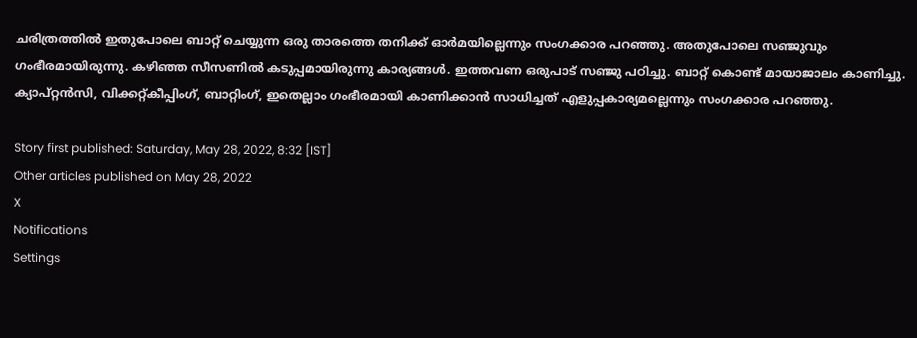ചരിത്രത്തില്‍ ഇതുപോലെ ബാറ്റ് ചെയ്യുന്ന ഒരു താരത്തെ തനിക്ക് ഓര്‍മയില്ലെന്നും സംഗക്കാര പറഞ്ഞു. അതുപോലെ സഞ്ജുവും ഗംഭീരമായിരുന്നു. കഴിഞ്ഞ സീസണില്‍ കടുപ്പമായിരുന്നു കാര്യങ്ങള്‍. ഇത്തവണ ഒരുപാട് സഞ്ജു പഠിച്ചു. ബാറ്റ് കൊണ്ട് മായാജാലം കാണിച്ചു. ക്യാപ്റ്റന്‍സി, വിക്കറ്റ്കീപ്പിംഗ്, ബാറ്റിംഗ്, ഇതെല്ലാം ഗംഭീരമായി കാണിക്കാന്‍ സാധിച്ചത് എളുപ്പകാര്യമല്ലെന്നും സംഗക്കാര പറഞ്ഞു.

Story first published: Saturday, May 28, 2022, 8:32 [IST]
Other articles published on May 28, 2022
X
Notifications
Settings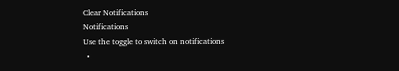Clear Notifications
Notifications
Use the toggle to switch on notifications
  •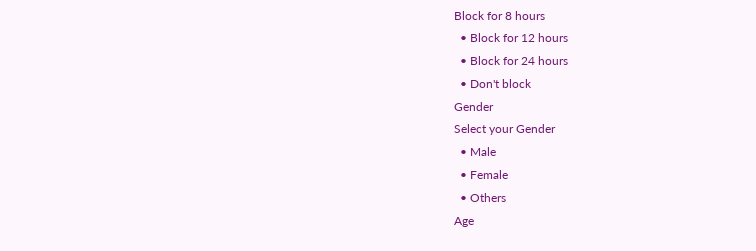Block for 8 hours
  • Block for 12 hours
  • Block for 24 hours
  • Don't block
Gender
Select your Gender
  • Male
  • Female
  • Others
Age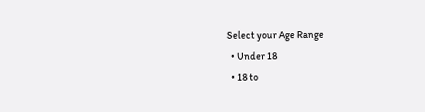Select your Age Range
  • Under 18
  • 18 to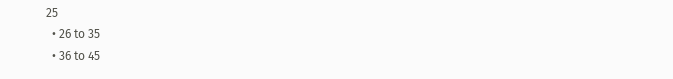25
  • 26 to 35
  • 36 to 45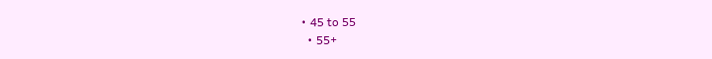• 45 to 55
  • 55+